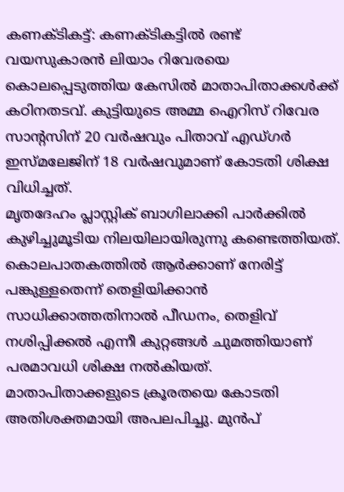കണക്ടികട്ട്: കണക്ടികട്ടിൽ രണ്ട് വയസുകാരൻ ലിയാം റിവേരയെ കൊലപ്പെടുത്തിയ കേസിൽ മാതാപിതാക്കൾക്ക് കഠിനതടവ്. കുട്ടിയുടെ അമ്മ ഐറിസ് റിവേര സാന്റസിന് 20 വർഷവും പിതാവ് എഡ്ഗർ ഇസ്മലേജിന് 18 വർഷവുമാണ് കോടതി ശിക്ഷ വിധിച്ചത്.
മൃതദേഹം പ്ലാസ്റ്റിക് ബാഗിലാക്കി പാർക്കിൽ കുഴിച്ചുമൂടിയ നിലയിലായിരുന്നു കണ്ടെത്തിയത്. കൊലപാതകത്തിൽ ആർക്കാണ് നേരിട്ട് പങ്കുള്ളതെന്ന് തെളിയിക്കാൻ സാധിക്കാത്തതിനാൽ പീഡനം, തെളിവ് നശിപ്പിക്കൽ എന്നീ കുറ്റങ്ങൾ ചുമത്തിയാണ് പരമാവധി ശിക്ഷ നൽകിയത്.
മാതാപിതാക്കളുടെ ക്രൂരതയെ കോടതി അതിശക്തമായി അപലപിച്ചു. മുൻപ്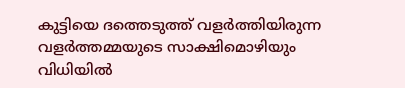കുട്ടിയെ ദത്തെടുത്ത് വളർത്തിയിരുന്ന വളർത്തമ്മയുടെ സാക്ഷിമൊഴിയും വിധിയിൽ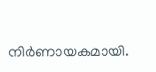നിർണായകമായി.